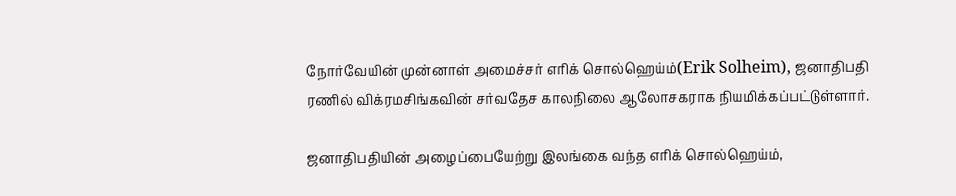நோர்வேயின் முன்னாள் அமைச்சர் எரிக் சொல்ஹெய்ம்(Erik Solheim), ஜனாதிபதி ரணில் விக்ரமசிங்கவின் சர்வதேச காலநிலை ஆலோசகராக நியமிக்கப்பட்டுள்ளார்.

ஜனாதிபதியின் அழைப்பையேற்று இலங்கை வந்த எரிக் சொல்ஹெய்ம்,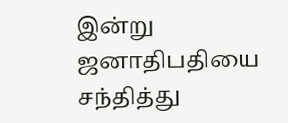இன்று ஜனாதிபதியை சந்தித்து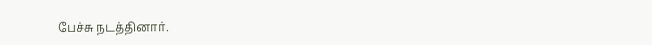பேச்சு நடத்தினார்.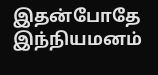இதன்போதே இந்நியமனம்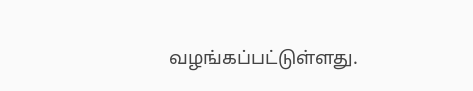வழங்கப்பட்டுள்ளது.